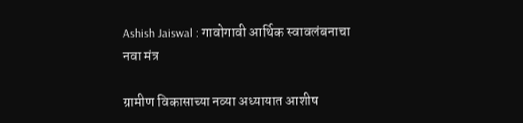Ashish Jaiswal : गावोगावी आर्थिक स्वावलंबनाचा नवा मंत्र

ग्रामीण विकासाच्या नव्या अध्यायात आशीष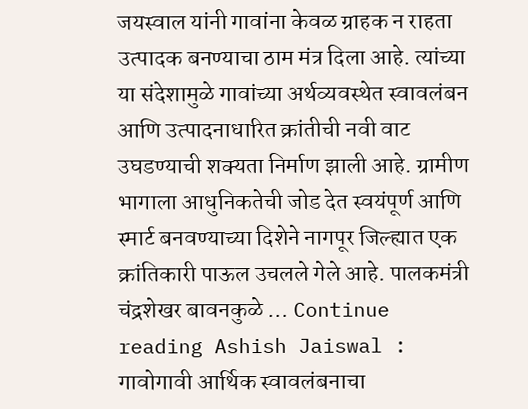जयस्वाल यांनी गावांना केवळ ग्राहक न राहता उत्पादक बनण्याचा ठाम मंत्र दिला आहे. त्यांच्या या संदेशामुळे गावांच्या अर्थव्यवस्थेत स्वावलंबन आणि उत्पादनाधारित क्रांतीची नवी वाट उघडण्याची शक्यता निर्माण झाली आहे. ग्रामीण भागाला आधुनिकतेची जोड देत स्वयंपूर्ण आणि स्मार्ट बनवण्याच्या दिशेने नागपूर जिल्ह्यात एक क्रांतिकारी पाऊल उचलले गेले आहे. पालकमंत्री चंद्रशेखर बावनकुळे … Continue reading Ashish Jaiswal : गावोगावी आर्थिक स्वावलंबनाचा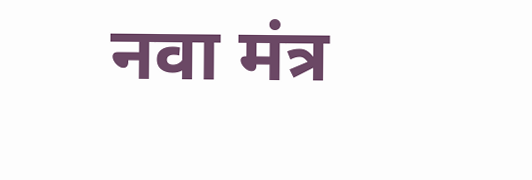नवा मंत्र